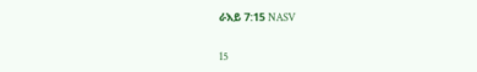ራእይ 7:15 NASV

15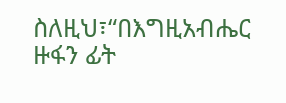ስለዚህ፣“በእግዚአብሔር ዙፋን ፊት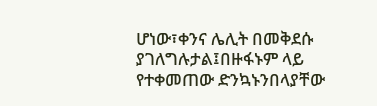ሆነው፣ቀንና ሌሊት በመቅደሱ ያገለግሉታል፤በዙፋኑም ላይ የተቀመጠው ድንኳኑንበላያቸው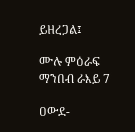ይዘረጋል፤

ሙሉ ምዕራፍ ማንበብ ራእይ 7

ዐውደ-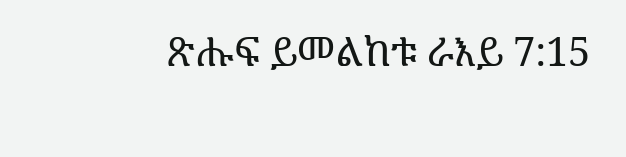ጽሑፍ ይመልከቱ ራእይ 7:15